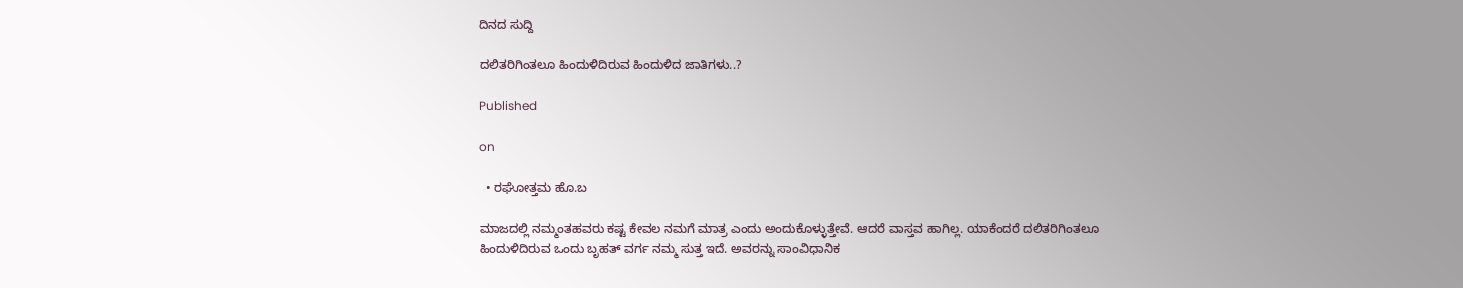ದಿನದ ಸುದ್ದಿ

ದಲಿತರಿಗಿಂತಲೂ ಹಿಂದುಳಿದಿರುವ ಹಿಂದುಳಿದ ಜಾತಿಗಳು..?

Published

on

  • ರಘೋತ್ತಮ ಹೊ.ಬ

ಮಾಜದಲ್ಲಿ ನಮ್ಮಂತಹವರು ಕಷ್ಟ ಕೇವಲ ನಮಗೆ ಮಾತ್ರ ಎಂದು ಅಂದುಕೊಳ್ಳುತ್ತೇವೆ. ಆದರೆ ವಾಸ್ತವ ಹಾಗಿಲ್ಲ. ಯಾಕೆಂದರೆ ದಲಿತರಿಗಿಂತಲೂ ಹಿಂದುಳಿದಿರುವ ಒಂದು ಬೃಹತ್ ವರ್ಗ ನಮ್ಮ ಸುತ್ತ ಇದೆ. ಅವರನ್ನು ಸಾಂವಿಧಾನಿಕ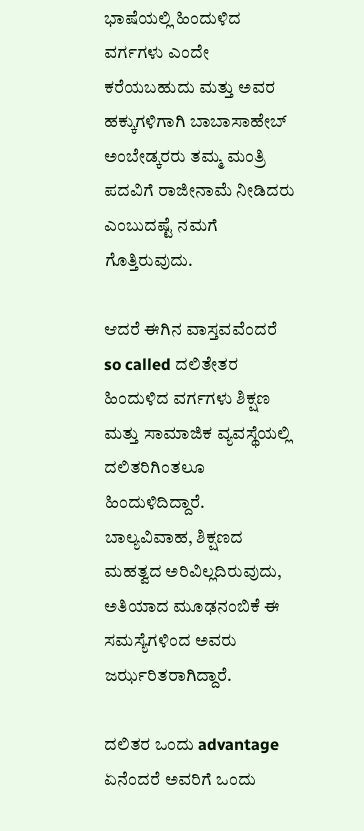ಭಾಷೆಯಲ್ಲಿ ಹಿಂದುಳಿದ ವರ್ಗಗಳು ಎಂದೇ ಕರೆಯಬಹುದು ಮತ್ತು ಅವರ ಹಕ್ಕುಗಳಿಗಾಗಿ ಬಾಬಾಸಾಹೇಬ್ ಅಂಬೇಡ್ಕರರು ತಮ್ಮ ಮಂತ್ರಿ ಪದವಿಗೆ ರಾಜೀನಾಮೆ ನೀಡಿದರು ಎಂಬುದಷ್ಟೆ ನಮಗೆ ಗೊತ್ತಿರುವುದು.

ಆದರೆ ಈಗಿನ ವಾಸ್ತವವೆಂದರೆ so called ದಲಿತೇತರ ಹಿಂದುಳಿದ ವರ್ಗಗಳು ಶಿಕ್ಷಣ ಮತ್ತು ಸಾಮಾಜಿಕ ವ್ಯವಸ್ಥೆಯಲ್ಲಿ ದಲಿತರಿಗಿಂತಲೂ ಹಿಂದುಳಿದಿದ್ದಾರೆ. ಬಾಲ್ಯವಿವಾಹ, ಶಿಕ್ಷಣದ ಮಹತ್ವದ ಅರಿವಿಲ್ಲದಿರುವುದು, ಅತಿಯಾದ ಮೂಢನಂಬಿಕೆ ಈ ಸಮಸ್ಯೆಗಳಿಂದ ಅವರು ಜರ್ಝರಿತರಾಗಿದ್ದಾರೆ.

ದಲಿತರ ಒಂದು advantage ಏನೆಂದರೆ ಅವರಿಗೆ ಒಂದು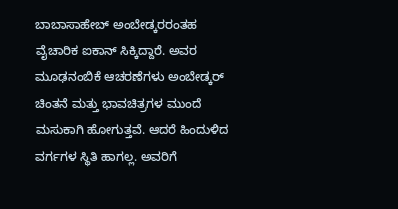ಬಾಬಾಸಾಹೇಬ್ ಅಂಬೇಡ್ಕರರಂತಹ ವೈಚಾರಿಕ ಐಕಾನ್ ಸಿಕ್ಕಿದ್ದಾರೆ. ಅವರ ಮೂಢನಂಬಿಕೆ ಆಚರಣೆಗಳು ಅಂಬೇಡ್ಕರ್ ಚಿಂತನೆ ಮತ್ತು ಭಾವಚಿತ್ರಗಳ ಮುಂದೆ ಮಸುಕಾಗಿ ಹೋಗುತ್ತವೆ. ಆದರೆ ಹಿಂದುಳಿದ ವರ್ಗಗಳ ಸ್ಥಿತಿ ಹಾಗಲ್ಲ. ಅವರಿಗೆ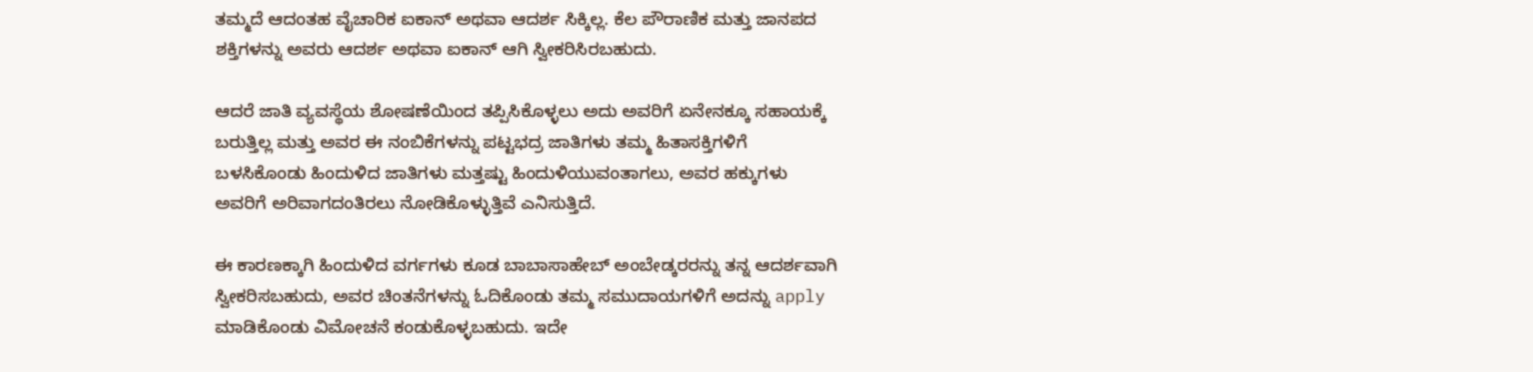ತಮ್ಮದೆ ಆದಂತಹ ವೈಚಾರಿಕ ಐಕಾನ್ ಅಥವಾ ಆದರ್ಶ ಸಿಕ್ಕಿಲ್ಲ. ಕೆಲ ಪೌರಾಣಿಕ ಮತ್ತು ಜಾನಪದ ಶಕ್ತಿಗಳನ್ನು ಅವರು ಆದರ್ಶ ಅಥವಾ ಐಕಾನ್ ಆಗಿ ಸ್ವೀಕರಿಸಿರಬಹುದು.

ಆದರೆ ಜಾತಿ ವ್ಯವಸ್ಥೆಯ ಶೋಷಣೆಯಿಂದ ತಪ್ಪಿಸಿಕೊಳ್ಳಲು ಅದು ಅವರಿಗೆ ಏನೇನಕ್ಕೂ ಸಹಾಯಕ್ಕೆ ಬರುತ್ತಿಲ್ಲ ಮತ್ತು ಅವರ ಈ ನಂಬಿಕೆಗಳನ್ನು ಪಟ್ಟಭದ್ರ ಜಾತಿಗಳು ತಮ್ಮ ಹಿತಾಸಕ್ತಿಗಳಿಗೆ ಬಳಸಿಕೊಂಡು ಹಿಂದುಳಿದ ಜಾತಿಗಳು ಮತ್ತಷ್ಟು ಹಿಂದುಳಿಯುವಂತಾಗಲು, ಅವರ ಹಕ್ಕುಗಳು ಅವರಿಗೆ ಅರಿವಾಗದಂತಿರಲು ನೋಡಿಕೊಳ್ಳುತ್ತಿವೆ ಎನಿಸುತ್ತಿದೆ.

ಈ ಕಾರಣಕ್ಕಾಗಿ ಹಿಂದುಳಿದ ವರ್ಗಗಳು ಕೂಡ ಬಾಬಾಸಾಹೇಬ್ ಅಂಬೇಡ್ಕರರನ್ನು ತನ್ನ ಆದರ್ಶವಾಗಿ ಸ್ವೀಕರಿಸಬಹುದು, ಅವರ ಚಿಂತನೆಗಳನ್ನು ಓದಿಕೊಂಡು ತಮ್ಮ ಸಮುದಾಯಗಳಿಗೆ ಅದನ್ನು apply ಮಾಡಿಕೊಂಡು ವಿಮೋಚನೆ ಕಂಡುಕೊಳ್ಳಬಹುದು. ಇದೇ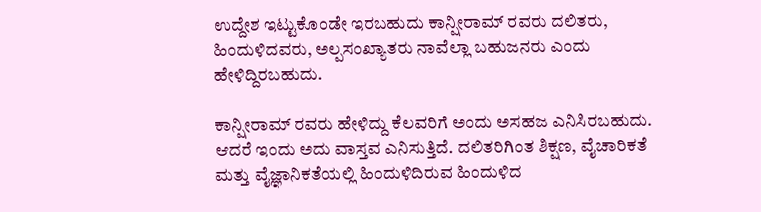ಉದ್ದೇಶ ಇಟ್ಟುಕೊಂಡೇ ಇರಬಹುದು ಕಾನ್ಷೀರಾಮ್ ರವರು ದಲಿತರು, ಹಿಂದುಳಿದವರು, ಅಲ್ಪಸಂಖ್ಯಾತರು ನಾವೆಲ್ಲಾ ಬಹುಜನರು ಎಂದು ಹೇಳಿದ್ದಿರಬಹುದು.

ಕಾನ್ಷೀರಾಮ್ ರವರು ಹೇಳಿದ್ದು ಕೆಲವರಿಗೆ ಅಂದು ಅಸಹಜ ಎನಿಸಿರಬಹುದು. ಆದರೆ ಇಂದು ಅದು ವಾಸ್ತವ ಎನಿಸುತ್ತಿದೆ. ದಲಿತರಿಗಿಂತ ಶಿಕ್ಷಣ, ವೈಚಾರಿಕತೆ ಮತ್ತು ವೈಜ್ಞಾನಿಕತೆಯಲ್ಲಿ ಹಿಂದುಳಿದಿರುವ ಹಿಂದುಳಿದ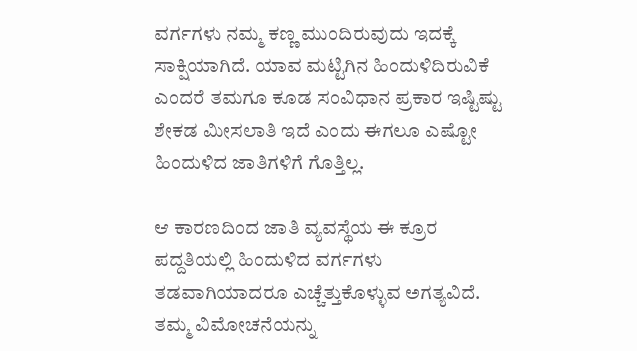ವರ್ಗಗಳು ನಮ್ಮ ಕಣ್ಣ ಮುಂದಿರುವುದು ಇದಕ್ಕೆ ಸಾಕ್ಷಿಯಾಗಿದೆ. ಯಾವ ಮಟ್ಟಿಗಿನ ಹಿಂದುಳಿದಿರುವಿಕೆ ಎಂದರೆ ತಮಗೂ ಕೂಡ ಸಂವಿಧಾನ ಪ್ರಕಾರ ಇಷ್ಟಿಷ್ಟು ಶೇಕಡ ಮೀಸಲಾತಿ ಇದೆ ಎಂದು ಈಗಲೂ ಎಷ್ಟೋ ಹಿಂದುಳಿದ ಜಾತಿಗಳಿಗೆ ಗೊತ್ತಿಲ್ಲ.

ಆ ಕಾರಣದಿಂದ ಜಾತಿ ವ್ಯವಸ್ಥೆಯ ಈ ಕ್ರೂರ ಪದ್ದತಿಯಲ್ಲಿ ಹಿಂದುಳಿದ ವರ್ಗಗಳು ತಡವಾಗಿಯಾದರೂ ಎಚ್ಚೆತ್ತುಕೊಳ್ಳುವ ಅಗತ್ಯವಿದೆ. ತಮ್ಮ ವಿಮೋಚನೆಯನ್ನು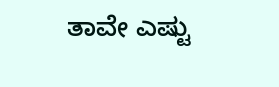ತಾವೇ ಎಷ್ಟು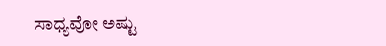ಸಾಧ್ಯವೋ ಅಷ್ಟು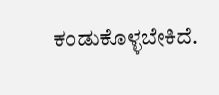ಕಂಡುಕೊಳ್ಳಬೇಕಿದೆ.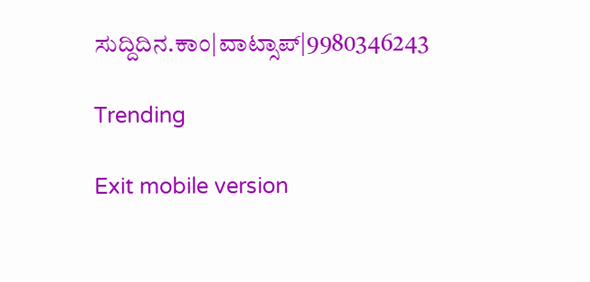ಸುದ್ದಿದಿನ.ಕಾಂ|ವಾಟ್ಸಾಪ್|9980346243

Trending

Exit mobile version